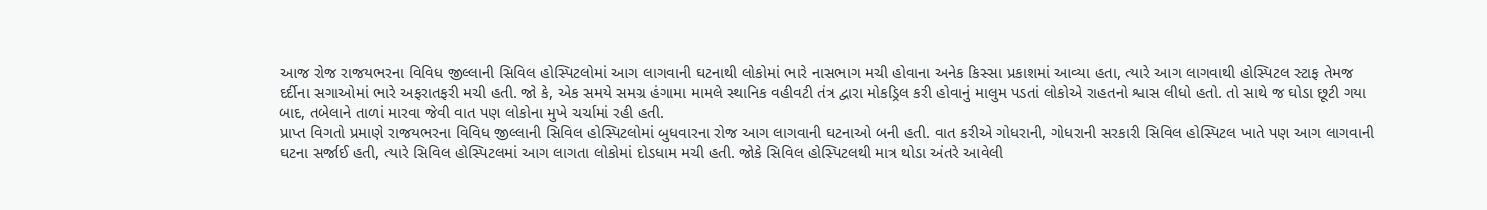આજ રોજ રાજયભરના વિવિધ જીલ્લાની સિવિલ હોસ્પિટલોમાં આગ લાગવાની ઘટનાથી લોકોમાં ભારે નાસભાગ મચી હોવાના અનેક કિસ્સા પ્રકાશમાં આવ્યા હતા, ત્યારે આગ લાગવાથી હોસ્પિટલ સ્ટાફ તેમજ દર્દીના સગાઓમાં ભારે અફરાતફરી મચી હતી. જો કે, એક સમયે સમગ્ર હંગામા મામલે સ્થાનિક વહીવટી તંત્ર દ્વારા મોકડ્રિલ કરી હોવાનું માલુમ પડતાં લોકોએ રાહતનો શ્વાસ લીધો હતો. તો સાથે જ ઘોડા છૂટી ગયા બાદ, તબેલાને તાળાં મારવા જેવી વાત પણ લોકોના મુખે ચર્ચામાં રહી હતી.
પ્રાપ્ત વિગતો પ્રમાણે રાજયભરના વિવિધ જીલ્લાની સિવિલ હોસ્પિટલોમાં બુધવારના રોજ આગ લાગવાની ઘટનાઓ બની હતી. વાત કરીએ ગોધરાની, ગોધરાની સરકારી સિવિલ હોસ્પિટલ ખાતે પણ આગ લાગવાની ઘટના સર્જાઈ હતી, ત્યારે સિવિલ હોસ્પિટલમાં આગ લાગતા લોકોમાં દોડધામ મચી હતી. જોકે સિવિલ હોસ્પિટલથી માત્ર થોડા અંતરે આવેલી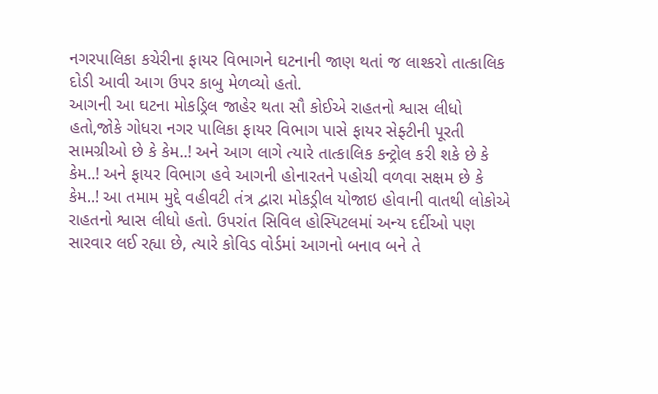નગરપાલિકા કચેરીના ફાયર વિભાગને ઘટનાની જાણ થતાં જ લાશ્કરો તાત્કાલિક દોડી આવી આગ ઉપર કાબુ મેળવ્યો હતો.
આગની આ ઘટના મોકડ્રિલ જાહેર થતા સૌ કોઈએ રાહતનો શ્વાસ લીધો હતો,જોકે ગોધરા નગર પાલિકા ફાયર વિભાગ પાસે ફાયર સેફ્ટીની પૂરતી સામગ્રીઓ છે કે કેમ..! અને આગ લાગે ત્યારે તાત્કાલિક કન્ટ્રોલ કરી શકે છે કે કેમ..! અને ફાયર વિભાગ હવે આગની હોનારતને પહોચી વળવા સક્ષમ છે કે કેમ..! આ તમામ મુદ્દે વહીવટી તંત્ર દ્વારા મોકડ્રીલ યોજાઇ હોવાની વાતથી લોકોએ રાહતનો શ્વાસ લીધો હતો. ઉપરાંત સિવિલ હોસ્પિટલમાં અન્ય દર્દીઓ પણ સારવાર લઈ રહ્યા છે, ત્યારે કોવિડ વોર્ડમાં આગનો બનાવ બને તે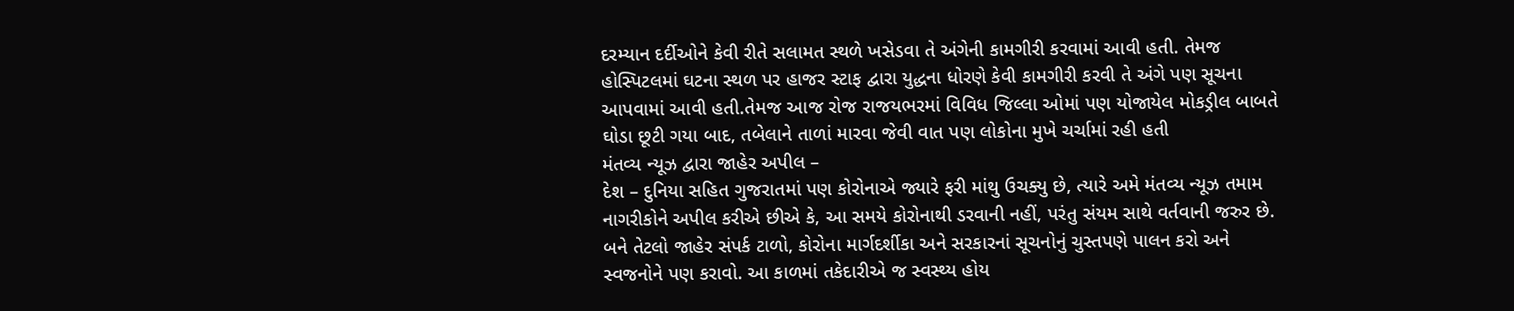દરમ્યાન દર્દીઓને કેવી રીતે સલામત સ્થળે ખસેડવા તે અંગેની કામગીરી કરવામાં આવી હતી. તેમજ હોસ્પિટલમાં ઘટના સ્થળ પર હાજર સ્ટાફ દ્વારા યુદ્ધના ધોરણે કેવી કામગીરી કરવી તે અંગે પણ સૂચના આપવામાં આવી હતી.તેમજ આજ રોજ રાજયભરમાં વિવિધ જિલ્લા ઓમાં પણ યોજાયેલ મોકડ્રીલ બાબતે ઘોડા છૂટી ગયા બાદ, તબેલાને તાળાં મારવા જેવી વાત પણ લોકોના મુખે ચર્ચામાં રહી હતી
મંતવ્ય ન્યૂઝ દ્વારા જાહેર અપીલ –
દેશ – દુનિયા સહિત ગુજરાતમાં પણ કોરોનાએ જ્યારે ફરી માંથુ ઉચક્યુ છે, ત્યારે અમે મંતવ્ય ન્યૂઝ તમામ નાગરીકોને અપીલ કરીએ છીએ કે, આ સમયે કોરોનાથી ડરવાની નહીં, પરંતુ સંયમ સાથે વર્તવાની જરુર છે. બને તેટલો જાહેર સંપર્ક ટાળો, કોરોના માર્ગદર્શીકા અને સરકારનાં સૂચનોનું ચુસ્તપણે પાલન કરો અને સ્વજનોને પણ કરાવો. આ કાળમાં તકેદારીએ જ સ્વસ્થ્ય હોય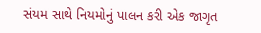સંયમ સાથે નિયમોનું પાલન કરી એક જાગૃત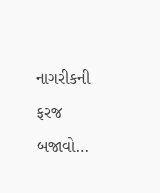નાગરીકની ફરજ બજાવો…